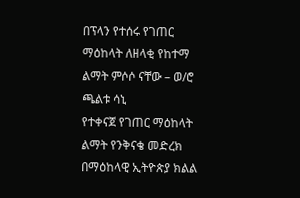በፕላን የተሰሩ የገጠር ማዕከላት ለዘላቂ የከተማ ልማት ምሶሶ ናቸው – ወ/ሮ ጫልቱ ሳኒ
የተቀናጀ የገጠር ማዕከላት ልማት የንቅናቄ መድረክ በማዕከላዊ ኢትዮጵያ ክልል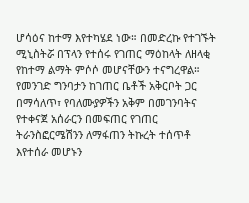ሆሳዕና ከተማ እየተካሄደ ነው። በመድረኩ የተገኙት ሚኒስትሯ በፕላን የተሰሩ የገጠር ማዕከላት ለዘላቂ የከተማ ልማት ምሶሶ መሆናቸውን ተናግረዋል። የመንገድ ግንባታን ከገጠር ቤቶች አቅርቦት ጋር በማሳለጥ፣ የባለሙያዎችን አቅም በመገንባትና የተቀናጀ አሰራርን በመፍጠር የገጠር ትራንስፎርሜሽንን ለማፋጠን ትኩረት ተሰጥቶ እየተሰራ መሆኑን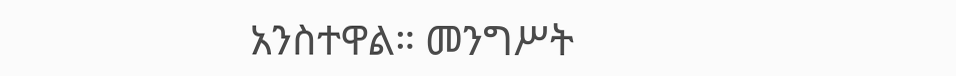አንስተዋል። መንግሥት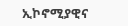ኢኮኖሚያዊና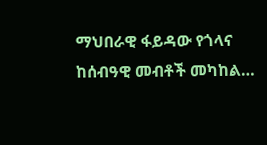ማህበራዊ ፋይዳው የጎላና ከሰብዓዊ መብቶች መካከል…